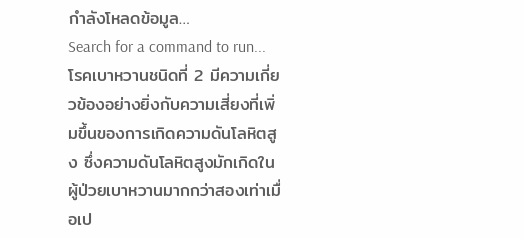กำลังโหลดข้อมูล…
Search for a command to run...
โรคเบาหวานชนิดที่ 2 มีความเกี่ยวข้องอย่างยิ่งกับความเสี่ยงที่เพิ่มขึ้นของการเกิดความดันโลหิตสูง ซึ่งความดันโลหิตสูงมักเกิดในผู้ป่วยเบาหวานมากกว่าสองเท่าเมื่อเป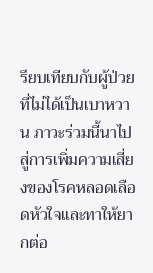รียบเทียบกับผู้ป่วยที่ไม่ได้เป็นเบาหวาน ภาวะร่วมนี้นาไปสู่การเพิ่มความเสี่ยงของโรคหลอดเลือดหัวใจและทาให้ยากต่อ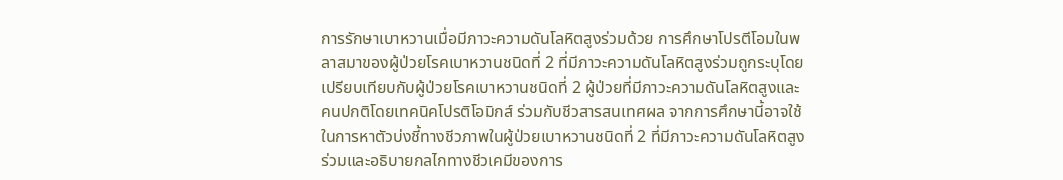การรักษาเบาหวานเมื่อมีภาวะความดันโลหิตสูงร่วมด้วย การศึกษาโปรตีโอมในพลาสมาของผู้ป่วยโรคเบาหวานชนิดที่ 2 ที่มีภาวะความดันโลหิตสูงร่วมถูกระบุโดยเปรียบเทียบกับผู้ป่วยโรคเบาหวานชนิดที่ 2 ผู้ป่วยที่มีภาวะความดันโลหิตสูงและคนปกติโดยเทคนิคโปรติโอมิกส์ ร่วมกับชีวสารสนเทศผล จากการศึกษานี้อาจใช้ในการหาตัวบ่งชี้ทางชีวภาพในผู้ป่วยเบาหวานชนิดที่ 2 ที่มีภาวะความดันโลหิตสูงร่วมและอธิบายกลไกทางชีวเคมีของการ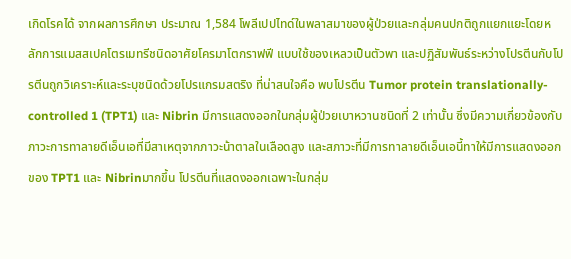เกิดโรคได้ จากผลการศึกษา ประมาณ 1,584 โพลีเปปไทด์ในพลาสมาของผู้ป่วยและกลุ่มคนปกติถูกแยกแยะโดยหลักการแมสสเปคโตรเมทรีชนิดอาศัยโครมาโตกราฟฟี แบบใช้ของเหลวเป็นตัวพา และปฏิสัมพันธ์ระหว่างโปรตีนกับโปรตีนถูกวิเคราะห์และระบุชนิดด้วยโปรแกรมสตริง ที่น่าสนใจคือ พบโปรตีน Tumor protein translationally-controlled 1 (TPT1) และ Nibrin มีการแสดงออกในกลุ่มผู้ป่วยเบาหวานชนิดที่ 2 เท่านั้น ซึ่งมีความเกี่ยวข้องกับภาวะการทาลายดีเอ็นเอที่มีสาเหตุจากภาวะน้าตาลในเลือดสูง และสภาวะที่มีการทาลายดีเอ็นเอนี้ทาให้มีการแสดงออกของ TPT1 และ Nibrinมากขึ้น โปรตีนที่แสดงออกเฉพาะในกลุ่ม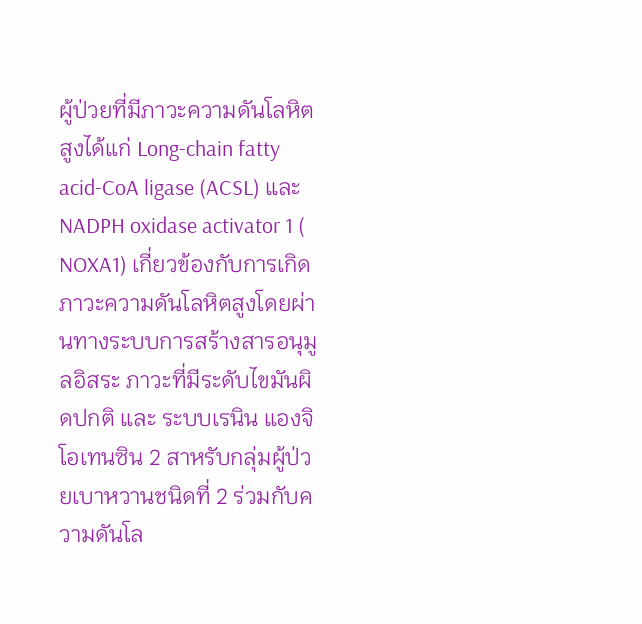ผู้ป่วยที่มีภาวะความดันโลหิตสูงได้แก่ Long-chain fatty acid-CoA ligase (ACSL) และ NADPH oxidase activator 1 ( NOXA1) เกี่ยวข้องกับการเกิดภาวะความดันโลหิตสูงโดยผ่านทางระบบการสร้างสารอนุมูลอิสระ ภาวะที่มีระดับไขมันผิดปกติ และ ระบบเรนิน แองจิโอเทนซิน 2 สาหรับกลุ่มผู้ป่วยเบาหวานชนิดที่ 2 ร่วมกับความดันโล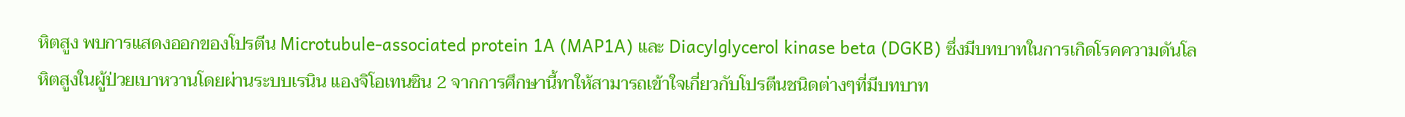หิตสูง พบการแสดงออกของโปรตีน Microtubule-associated protein 1A (MAP1A) และ Diacylglycerol kinase beta (DGKB) ซึ่งมีบทบาทในการเกิดโรคความดันโลหิตสูงในผู้ป่วยเบาหวานโดยผ่านระบบเรนิน แองจิโอเทนซิน 2 จากการศึกษานี้ทาให้สามารถเข้าใจเกี่ยวกับโปรตีนชนิดต่างๆที่มีบทบาท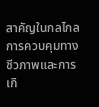สาคัญในกลไกลการควบคุมทางชีวภาพและการเกิ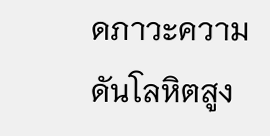ดภาวะความดันโลหิตสูง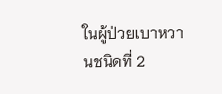ในผู้ป่วยเบาหวานชนิดที่ 2